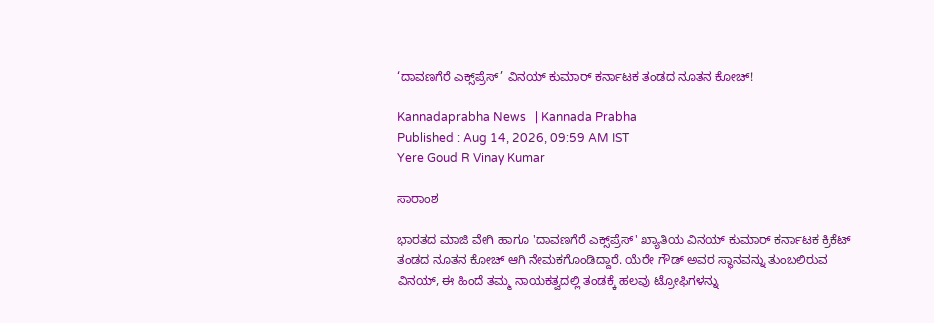‘ದಾವಣಗೆರೆ ಎಕ್ಸ್‌ಪ್ರೆಸ್‌’ ವಿನಯ್‌ ಕುಮಾರ್‌ ಕರ್ನಾಟಕ ತಂಡದ ನೂತನ ಕೋಚ್‌!

Kannadaprabha News   | Kannada Prabha
Published : Aug 14, 2026, 09:59 AM IST
Yere Goud R Vinay Kumar

ಸಾರಾಂಶ

ಭಾರತದ ಮಾಜಿ ವೇಗಿ ಹಾಗೂ 'ದಾವಣಗೆರೆ ಎಕ್ಸ್‌ಪ್ರೆಸ್‌' ಖ್ಯಾತಿಯ ವಿನಯ್‌ ಕುಮಾರ್‌ ಕರ್ನಾಟಕ ಕ್ರಿಕೆಟ್‌ ತಂಡದ ನೂತನ ಕೋಚ್‌ ಆಗಿ ನೇಮಕಗೊಂಡಿದ್ದಾರೆ. ಯೆರೇ ಗೌಡ್‌ ಅವರ ಸ್ಥಾನವನ್ನು ತುಂಬಲಿರುವ ವಿನಯ್‌, ಈ ಹಿಂದೆ ತಮ್ಮ ನಾಯಕತ್ವದಲ್ಲಿ ತಂಡಕ್ಕೆ ಹಲವು ಟ್ರೋಫಿಗಳನ್ನು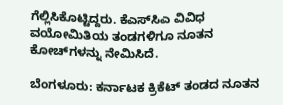ಗೆಲ್ಲಿಸಿಕೊಟ್ಟಿದ್ದರು. ಕೆಎಸ್‌ಸಿಎ ವಿವಿಧ ವಯೋಮಿತಿಯ ತಂಡಗಳಿಗೂ ನೂತನ ಕೋಚ್‌ಗಳನ್ನು ನೇಮಿಸಿದೆ.

ಬೆಂಗಳೂರು: ಕರ್ನಾಟಕ ಕ್ರಿಕೆಟ್‌ ತಂಡದ ನೂತನ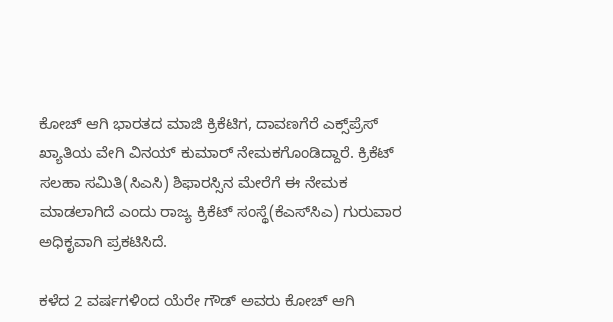ಕೋಚ್‌ ಆಗಿ ಭಾರತದ ಮಾಜಿ ಕ್ರಿಕೆಟಿಗ, ದಾವಣಗೆರೆ ಎಕ್ಸ್‌ಪ್ರೆಸ್‌ ಖ್ಯಾತಿಯ ವೇಗಿ ವಿನಯ್‌ ಕುಮಾರ್‌ ನೇಮಕಗೊಂಡಿದ್ದಾರೆ. ಕ್ರಿಕೆಟ್ ಸಲಹಾ ಸಮಿತಿ(ಸಿಎಸಿ) ಶಿಫಾರಸ್ಸಿನ ಮೇರೆಗೆ ಈ ನೇಮಕ ಮಾಡಲಾಗಿದೆ ಎಂದು ರಾಜ್ಯ ಕ್ರಿಕೆಟ್‌ ಸಂಸ್ಥೆ(ಕೆಎಸ್‌ಸಿಎ) ಗುರುವಾರ ಅಧಿಕೃವಾಗಿ ಪ್ರಕಟಿಸಿದೆ.

ಕಳೆದ 2 ವರ್ಷಗಳಿಂದ ಯೆರೇ ಗೌಡ್‌ ಅವರು ಕೋಚ್‌ ಆಗಿ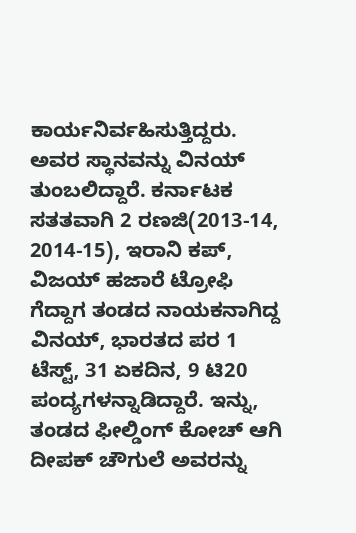ಕಾರ್ಯನಿರ್ವಹಿಸುತ್ತಿದ್ದರು. ಅವರ ಸ್ಥಾನವನ್ನು ವಿನಯ್‌ ತುಂಬಲಿದ್ದಾರೆ. ಕರ್ನಾಟಕ ಸತತವಾಗಿ 2 ರಣಜಿ(2013-14, 2014-15), ಇರಾನಿ ಕಪ್‌, ವಿಜಯ್‌ ಹಜಾರೆ ಟ್ರೋಫಿ ಗೆದ್ದಾಗ ತಂಡದ ನಾಯಕನಾಗಿದ್ದ ವಿನಯ್‌, ಭಾರತದ ಪರ 1 ಟೆಸ್ಟ್‌, 31 ಏಕದಿನ, 9 ಟಿ20 ಪಂದ್ಯಗಳನ್ನಾಡಿದ್ದಾರೆ. ಇನ್ನು, ತಂಡದ ಫೀಲ್ಡಿಂಗ್‌ ಕೋಚ್‌ ಆಗಿ ದೀಪಕ್‌ ಚೌಗುಲೆ ಅವರನ್ನು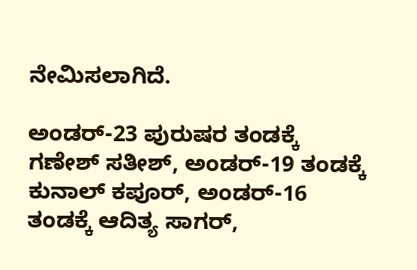ನೇಮಿಸಲಾಗಿದೆ.

ಅಂಡರ್‌-23 ಪುರುಷರ ತಂಡಕ್ಕೆ ಗಣೇಶ್‌ ಸತೀಶ್, ಅಂಡರ್‌-19 ತಂಡಕ್ಕೆ ಕುನಾಲ್‌ ಕಪೂರ್‌, ಅಂಡರ್‌-16 ತಂಡಕ್ಕೆ ಆದಿತ್ಯ ಸಾಗರ್‌,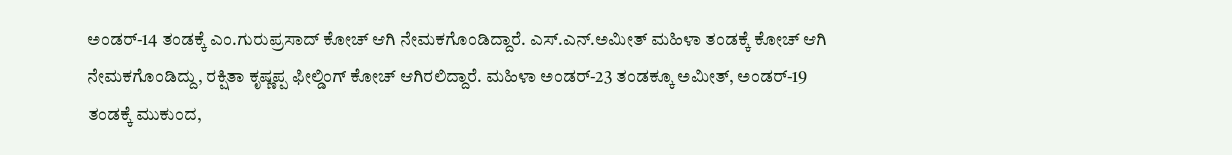ಅಂಡರ್‌-14 ತಂಡಕ್ಕೆ ಎಂ.ಗುರುಪ್ರಸಾದ್‌ ಕೋಚ್‌ ಆಗಿ ನೇಮಕಗೊಂಡಿದ್ದಾರೆ. ಎಸ್‌.ಎನ್‌.ಅಮೀತ್‌ ಮಹಿಳಾ ತಂಡಕ್ಕೆ ಕೋಚ್‌ ಆಗಿ ನೇಮಕಗೊಂಡಿದ್ದು, ರಕ್ಷಿತಾ ಕೃಷ್ಣಪ್ಪ ಫೀಲ್ಡಿಂಗ್‌ ಕೋಚ್‌ ಆಗಿರಲಿದ್ದಾರೆ. ಮಹಿಳಾ ಅಂಡರ್‌-23 ತಂಡಕ್ಕೂ ಅಮೀತ್‌, ಅಂಡರ್‌-19 ತಂಡಕ್ಕೆ ಮುಕುಂದ,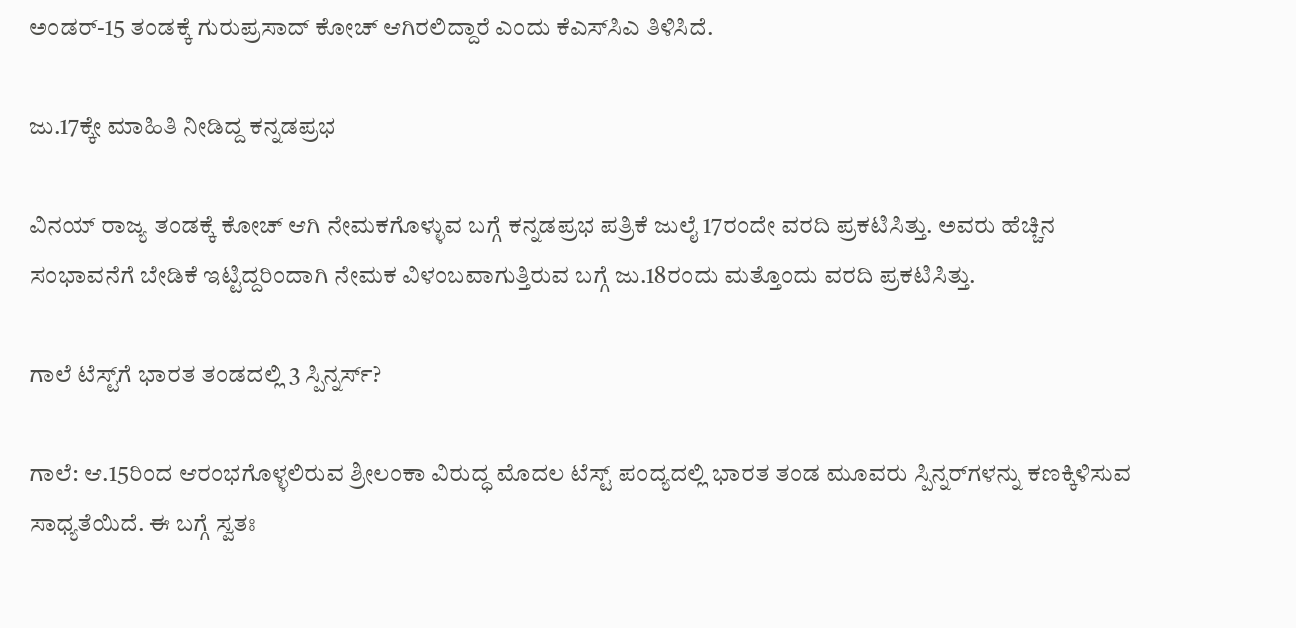ಅಂಡರ್-15 ತಂಡಕ್ಕೆ ಗುರುಪ್ರಸಾದ್ ಕೋಚ್‌ ಆಗಿರಲಿದ್ದಾರೆ ಎಂದು ಕೆಎಸ್‌ಸಿಎ ತಿಳಿಸಿದೆ.

ಜು.17ಕ್ಕೇ ಮಾಹಿತಿ ನೀಡಿದ್ದ ಕನ್ನಡಪ್ರಭ

ವಿನಯ್‌ ರಾಜ್ಯ ತಂಡಕ್ಕೆ ಕೋಚ್‌ ಆಗಿ ನೇಮಕಗೊಳ್ಳುವ ಬಗ್ಗೆ ಕನ್ನಡಪ್ರಭ ಪತ್ರಿಕೆ ಜುಲೈ 17ರಂದೇ ವರದಿ ಪ್ರಕಟಿಸಿತ್ತು. ಅವರು ಹೆಚ್ಚಿನ ಸಂಭಾವನೆಗೆ ಬೇಡಿಕೆ ಇಟ್ಟಿದ್ದರಿಂದಾಗಿ ನೇಮಕ ವಿಳಂಬವಾಗುತ್ತಿರುವ ಬಗ್ಗೆ ಜು.18ರಂದು ಮತ್ತೊಂದು ವರದಿ ಪ್ರಕಟಿಸಿತ್ತು.

ಗಾಲೆ ಟೆಸ್ಟ್‌ಗೆ ಭಾರತ ತಂಡದಲ್ಲಿ 3 ಸ್ಪಿನ್ನರ್ಸ್?

ಗಾಲೆ: ಆ.15ರಿಂದ ಆರಂಭಗೊಳ್ಳಲಿರುವ ಶ್ರೀಲಂಕಾ ವಿರುದ್ಧ ಮೊದಲ ಟೆಸ್ಟ್‌ ಪಂದ್ಯದಲ್ಲಿ ಭಾರತ ತಂಡ ಮೂವರು ಸ್ಪಿನ್ನರ್‌ಗಳನ್ನು ಕಣಕ್ಕಿಳಿಸುವ ಸಾಧ್ಯತೆಯಿದೆ. ಈ ಬಗ್ಗೆ ಸ್ವತಃ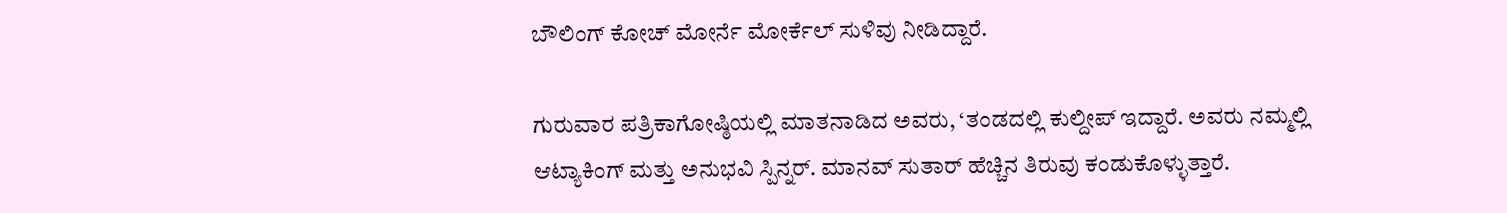ಬೌಲಿಂಗ್‌ ಕೋಚ್‌ ಮೋರ್ನೆ ಮೋರ್ಕೆಲ್‌ ಸುಳಿವು ನೀಡಿದ್ದಾರೆ.

ಗುರುವಾರ ಪತ್ರಿಕಾಗೋಷ್ಠಿಯಲ್ಲಿ ಮಾತನಾಡಿದ ಅವರು, ‘ತಂಡದಲ್ಲಿ ಕುಲ್ದೀಪ್‌ ಇದ್ದಾರೆ. ಅವರು ನಮ್ಮಲ್ಲಿ ಆಟ್ಯಾಕಿಂಗ್‌ ಮತ್ತು ಅನುಭವಿ ಸ್ಪಿನ್ನರ್‌. ಮಾನವ್‌ ಸುತಾರ್‌ ಹೆಚ್ಚಿನ ತಿರುವು ಕಂಡುಕೊಳ್ಳುತ್ತಾರೆ.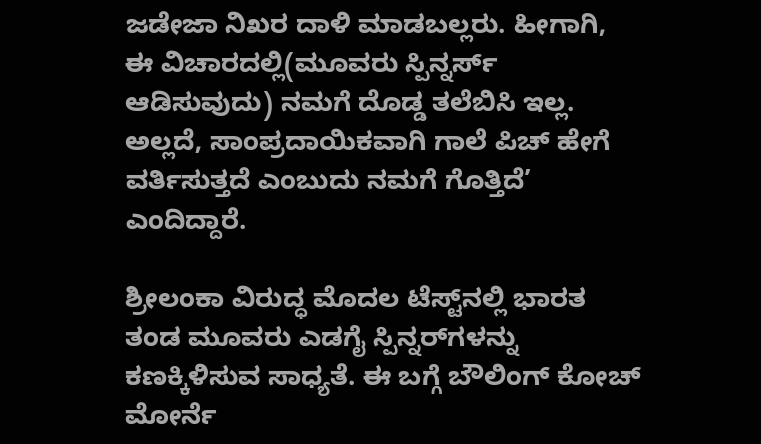ಜಡೇಜಾ ನಿಖರ ದಾಳಿ ಮಾಡಬಲ್ಲರು. ಹೀಗಾಗಿ, ಈ ವಿಚಾರದಲ್ಲಿ(ಮೂವರು ಸ್ಪಿನ್ನರ್ಸ್‌ ಆಡಿಸುವುದು) ನಮಗೆ ದೊಡ್ಡ ತಲೆಬಿಸಿ ಇಲ್ಲ. ಅಲ್ಲದೆ, ಸಾಂಪ್ರದಾಯಿಕವಾಗಿ ಗಾಲೆ ಪಿಚ್‌ ಹೇಗೆ ವರ್ತಿಸುತ್ತದೆ ಎಂಬುದು ನಮಗೆ ಗೊತ್ತಿದೆ’ ಎಂದಿದ್ದಾರೆ.

ಶ್ರೀಲಂಕಾ ವಿರುದ್ಧ ಮೊದಲ ಟೆಸ್ಟ್‌ನಲ್ಲಿ ಭಾರತ ತಂಡ ಮೂವರು ಎಡಗೈ ಸ್ಪಿನ್ನರ್‌ಗಳನ್ನು ಕಣಕ್ಕಿಳಿಸುವ ಸಾಧ್ಯತೆ. ಈ ಬಗ್ಗೆ ಬೌಲಿಂಗ್‌ ಕೋಚ್‌ ಮೋರ್ನೆ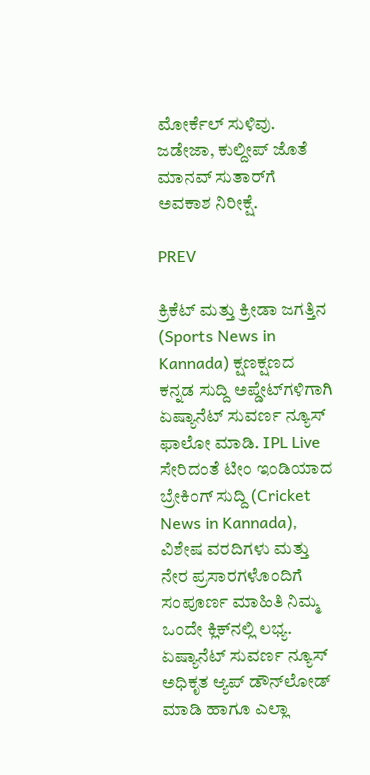ಮೋರ್ಕೆಲ್‌ ಸುಳಿವು. ಜಡೇಜಾ, ಕುಲ್ದೀಪ್ ಜೊತೆ ಮಾನವ್‌ ಸುತಾರ್‌ಗೆ ಅವಕಾಶ ನಿರೀಕ್ಷೆ.

PREV

ಕ್ರಿಕೆಟ್ ಮತ್ತು ಕ್ರೀಡಾ ಜಗತ್ತಿನ (Sports News in Kannada) ಕ್ಷಣಕ್ಷಣದ ಕನ್ನಡ ಸುದ್ದಿ ಅಪ್ಡೇಟ್‌ಗಳಿಗಾಗಿ ಏಷ್ಯಾನೆಟ್ ಸುವರ್ಣ ನ್ಯೂಸ್‌ ಫಾಲೋ ಮಾಡಿ. IPL Live ಸೇರಿದಂತೆ ಟೀಂ ಇಂಡಿಯಾದ ಬ್ರೇಕಿಂಗ್ ಸುದ್ದಿ (Cricket News in Kannada), ವಿಶೇಷ ವರದಿಗಳು ಮತ್ತು ನೇರ ಪ್ರಸಾರಗಳೊಂದಿಗೆ ಸಂಪೂರ್ಣ ಮಾಹಿತಿ ನಿಮ್ಮ ಒಂದೇ ಕ್ಲಿಕ್‌ನಲ್ಲಿ ಲಭ್ಯ. ಏಷ್ಯಾನೆಟ್ ಸುವರ್ಣ ನ್ಯೂಸ್ ಅಧಿಕೃತ ಆ್ಯಪ್ ಡೌನ್‌ಲೋಡ್ ಮಾಡಿ ಹಾಗೂ ಎಲ್ಲಾ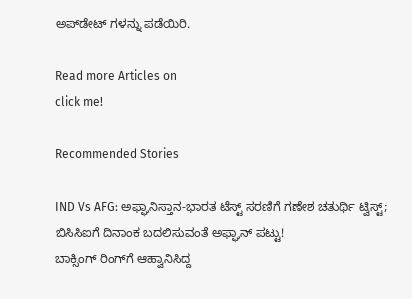ಅಪ್‌ಡೇಟ್ ಗಳನ್ನು ಪಡೆಯಿರಿ.

Read more Articles on
click me!

Recommended Stories

IND Vs AFG: ಅಫ್ಘಾನಿಸ್ತಾನ-ಭಾರತ ಟೆಸ್ಟ್‌ ಸರಣಿಗೆ ಗಣೇಶ ಚತುರ್ಥಿ ಟ್ವಿಸ್ಟ್; ಬಿಸಿಸಿಐಗೆ ದಿನಾಂಕ ಬದಲಿಸುವಂತೆ ಅಫ್ಘಾನ್ ಪಟ್ಟು!
ಬಾಕ್ಸಿಂಗ್‌ ರಿಂಗ್‌ಗೆ ಆಹ್ವಾನಿಸಿದ್ದ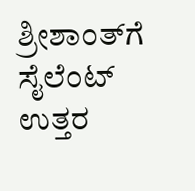ಶ್ರೀಶಾಂತ್‌ಗೆ ಸೈಲೆಂಟ್‌ ಉತ್ತರ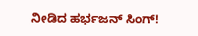ನೀಡಿದ ಹರ್ಭಜನ್‌ ಸಿಂಗ್‌!